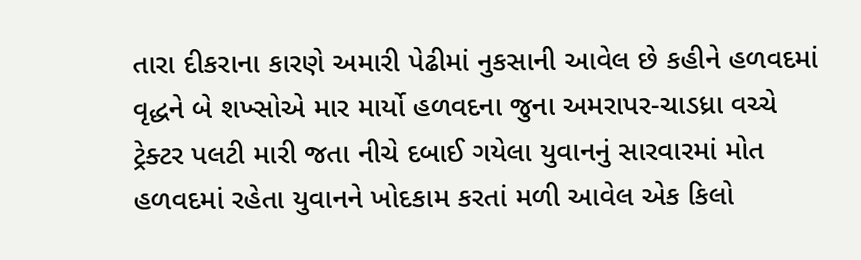તારા દીકરાના કારણે અમારી પેઢીમાં નુકસાની આવેલ છે કહીને હળવદમાં વૃદ્ધને બે શખ્સોએ માર માર્યો હળવદના જુના અમરાપર-ચાડધ્રા વચ્ચે ટ્રેક્ટર પલટી મારી જતા નીચે દબાઈ ગયેલા યુવાનનું સારવારમાં મોત હળવદમાં રહેતા યુવાનને ખોદકામ કરતાં મળી આવેલ એક કિલો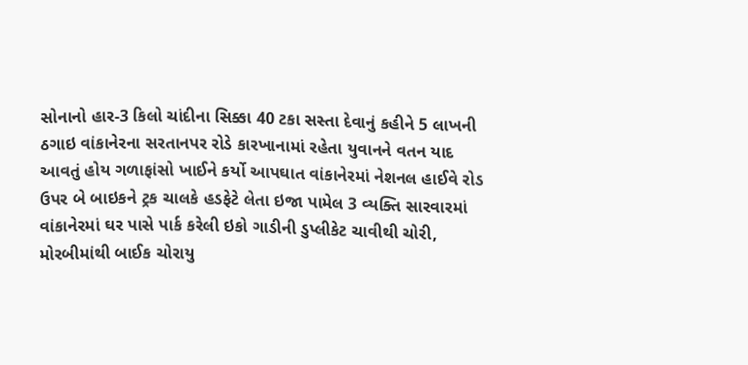સોનાનો હાર-3 કિલો ચાંદીના સિક્કા 40 ટકા સસ્તા દેવાનું કહીને 5 લાખની ઠગાઇ વાંકાનેરના સરતાનપર રોડે કારખાનામાં રહેતા યુવાનને વતન યાદ આવતું હોય ગળાફાંસો ખાઈને કર્યો આપઘાત વાંકાનેરમાં નેશનલ હાઈવે રોડ ઉપર બે બાઇકને ટ્રક ચાલકે હડફેટે લેતા ઇજા પામેલ 3 વ્યક્તિ સારવારમાં વાંકાનેરમાં ઘર પાસે પાર્ક કરેલી ઇકો ગાડીની ડુપ્લીકેટ ચાવીથી ચોરી, મોરબીમાંથી બાઈક ચોરાયુ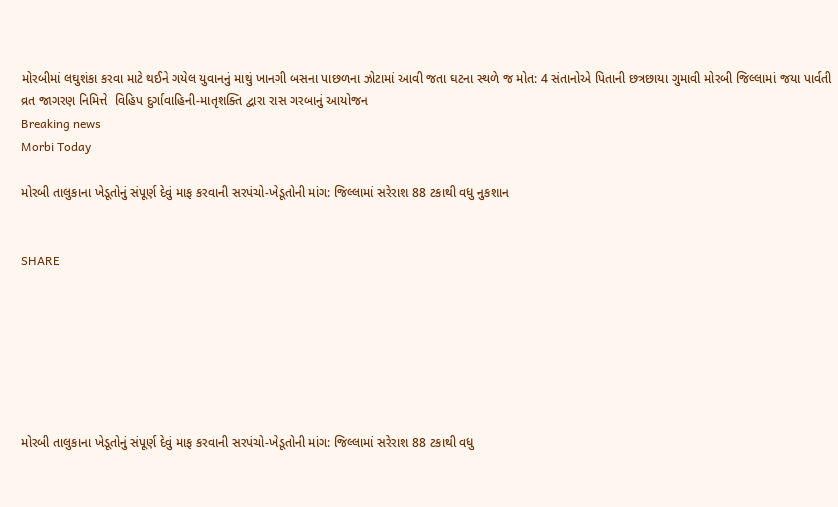મોરબીમાં લઘુશંકા કરવા માટે થઈને ગયેલ યુવાનનું માથું ખાનગી બસના પાછળના ઝોટામાં આવી જતા ઘટના સ્થળે જ મોત: 4 સંતાનોએ પિતાની છત્રછાયા ગુમાવી મોરબી જિલ્લામાં જયા પાર્વતી વ્રત જાગરણ નિમિત્તે  વિહિપ દુર્ગાવાહિની-માતૃશક્તિ દ્વારા રાસ ગરબાનું આયોજન
Breaking news
Morbi Today

મોરબી તાલુકાના ખેડૂતોનું સંપૂર્ણ દેવું માફ કરવાની સરપંચો-ખેડૂતોની માંગ: જિલ્લામાં સરેરાશ 88 ટકાથી વધુ નુકશાન


SHARE







મોરબી તાલુકાના ખેડૂતોનું સંપૂર્ણ દેવું માફ કરવાની સરપંચો-ખેડૂતોની માંગ: જિલ્લામાં સરેરાશ 88 ટકાથી વધુ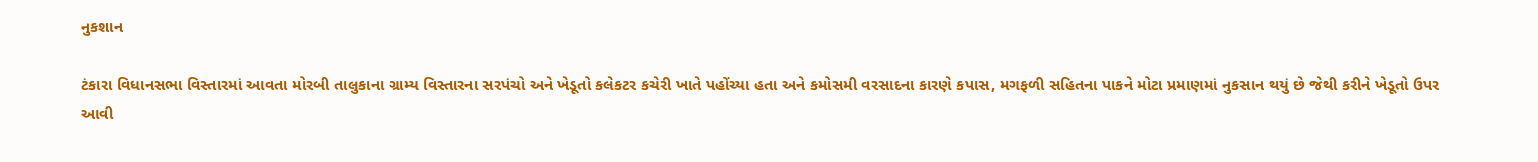નુકશાન

ટંકારા વિધાનસભા વિસ્તારમાં આવતા મોરબી તાલુકાના ગ્રામ્ય વિસ્તારના સરપંચો અને ખેડૂતો કલેકટર કચેરી ખાતે પહોંચ્યા હતા અને કમોસમી વરસાદના કારણે કપાસ, મગફળી સહિતના પાકને મોટા પ્રમાણમાં નુકસાન થયું છે જેથી કરીને ખેડૂતો ઉપર આવી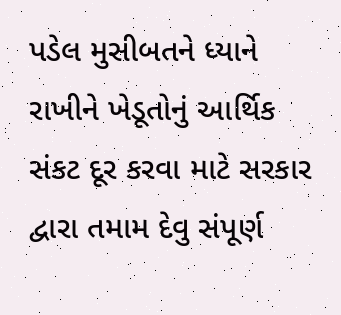પડેલ મુસીબતને ધ્યાને રાખીને ખેડૂતોનું આર્થિક સંકટ દૂર કરવા માટે સરકાર દ્વારા તમામ દેવુ સંપૂર્ણ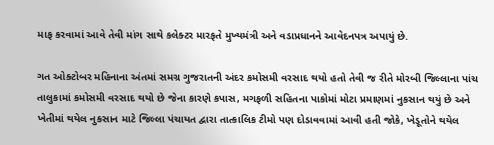માફ કરવામાં આવે તેવી માંગ સાથે કલેક્ટર મારફતે મુખ્યમંત્રી અને વડાપ્રધાનને આવેદનપત્ર અપાયું છે.

ગત ઓક્ટોબર મહિનાના અંતમાં સમગ્ર ગુજરાતની અંદર કમોસમી વરસાદ થયો હતો તેવી જ રીતે મોરબી જિલ્લાના પાંચ તાલુકામાં કમોસમી વરસાદ થયો છે જેના કારણે કપાસ, મગફળી સહિતના પાકોમાં મોટા પ્રમાણમાં નુકસાન થયું છે અને ખેતીમાં થયેલ નુકસાન માટે જિલ્લા પંચાયત દ્વારા તાત્કાલિક ટીમો પણ દોડાવવામાં આવી હતી જોકે, ખેડૂતોને થયેલ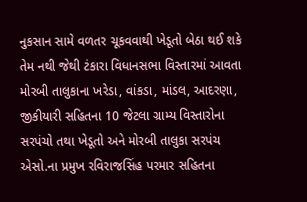નુકસાન સામે વળતર ચૂકવવાથી ખેડૂતો બેઠા થઈ શકે તેમ નથી જેથી ટંકારા વિધાનસભા વિસ્તારમાં આવતા મોરબી તાલુકાના ખરેડા, વાંકડા, માંડલ, આદરણા, જીકીયારી સહિતના 10 જેટલા ગ્રામ્ય વિસ્તારોના સરપંચો તથા ખેડૂતો અને મોરબી તાલુકા સરપંચ એસો.ના પ્રમુખ રવિરાજસિંહ પરમાર સહિતના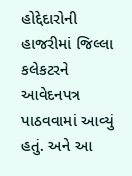હોદ્દેદારોની હાજરીમાં જિલ્લા કલેકટરને આવેદનપત્ર પાઠવવામાં આવ્યું હતું. અને આ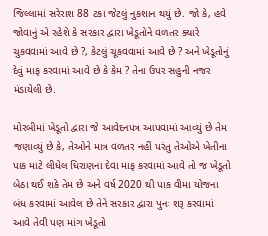જિલ્લામાં સરેરાશ 88 ટકા જેટલું નુકશાન થયું છે. જો કે, હવે જોવાનું એ રહેશે કે સરકાર દ્વારા ખેડૂતોને વળતર ક્યારે ચુકવવામાં આવે છે ?, કેટલું ચૂકવવામાં આવે છે ? અને ખેડૂતોનું દેવું માફ કરવામાં આવે છે કે કેમ ? તેના ઉપર સહુની નજર મંડાયેલી છે.

મોરબીમાં ખેડૂતો દ્વારા જે આવેદનપત્ર આપવામાં આવ્યું છે તેમ જણાવ્યું છે કે, તેઓને માત્ર વળતર નહીં પરંતુ તેઓએ ખેતીના પાક માટે લીધેલ ધિરાણના દેવા માફ કરવામાં આવે તો જ ખેડૂતો બેઠા થઈ શકે તેમ છે અને વર્ષ 2020 થી પાક વીમા યોજના બંધ કરવામાં આવેલ છે તેને સરકાર દ્વારા પુનઃ શરૂ કરવામાં આવે તેવી પણ માંગ ખેડૂતો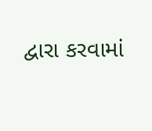દ્વારા કરવામાં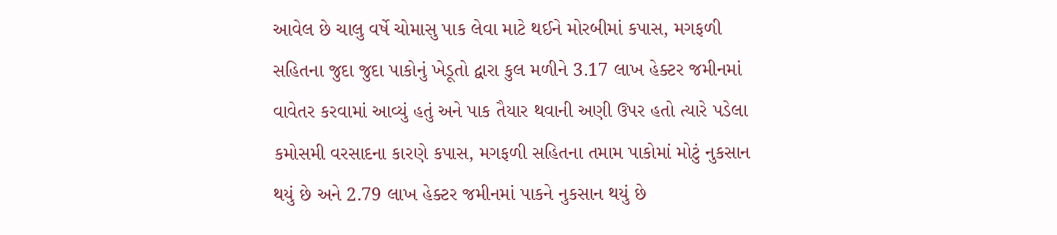આવેલ છે ચાલુ વર્ષે ચોમાસુ પાક લેવા માટે થઈને મોરબીમાં કપાસ, મગફળી સહિતના જુદા જુદા પાકોનું ખેડૂતો દ્વારા કુલ મળીને 3.17 લાખ હેક્ટર જમીનમાં વાવેતર કરવામાં આવ્યું હતું અને પાક તૈયાર થવાની અણી ઉપર હતો ત્યારે પડેલા કમોસમી વરસાદના કારણે કપાસ, મગફળી સહિતના તમામ પાકોમાં મોટું નુકસાન થયું છે અને 2.79 લાખ હેક્ટર જમીનમાં પાકને નુકસાન થયું છે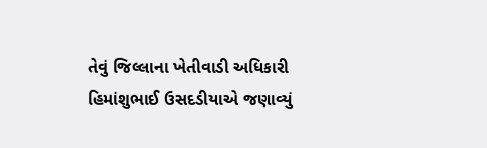તેવું જિલ્લાના ખેતીવાડી અધિકારી હિમાંશુભાઈ ઉસદડીયાએ જણાવ્યું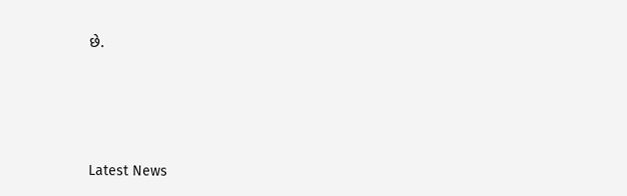છે.






Latest News